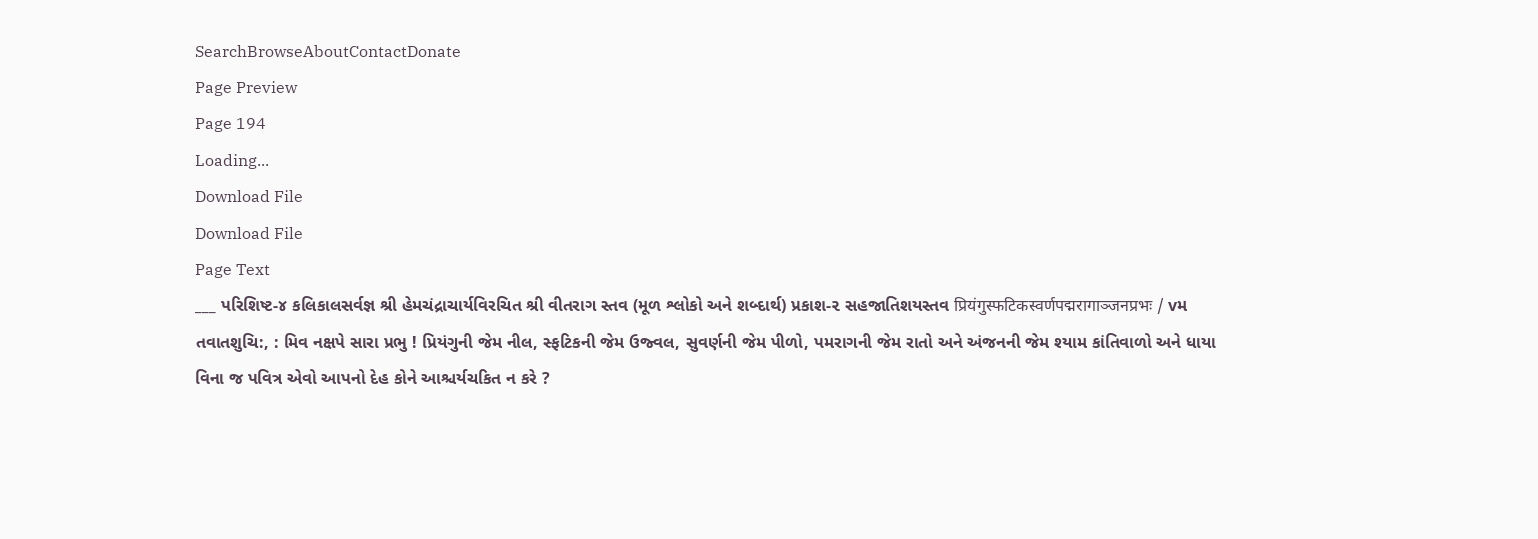SearchBrowseAboutContactDonate
Page Preview
Page 194
Loading...
Download File
Download File
Page Text
___ પરિશિષ્ટ-૪ કલિકાલસર્વજ્ઞ શ્રી હેમચંદ્રાચાર્યવિરચિત શ્રી વીતરાગ સ્તવ (મૂળ શ્લોકો અને શબ્દાર્થ) પ્રકાશ-૨ સહજાતિશયસ્તવ प्रियंगुस्फटिकस्वर्णपद्मरागाञ्जनप्रभः / vમ તવાતશુચિ:, : મિવ નક્ષપે સારા પ્રભુ ! પ્રિયંગુની જેમ નીલ, સ્ફટિકની જેમ ઉજ્વલ, સુવર્ણની જેમ પીળો, પમરાગની જેમ રાતો અને અંજનની જેમ શ્યામ કાંતિવાળો અને ધાયા વિના જ પવિત્ર એવો આપનો દેહ કોને આશ્ચર્યચકિત ન કરે ?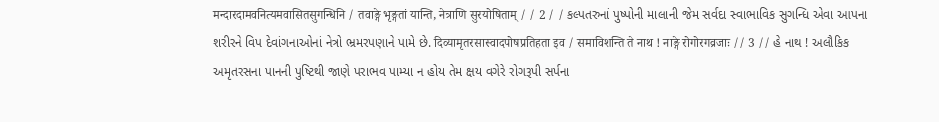मन्दारदामवनित्यमवासितसुगन्धिनि / तवाङ्गे भृङ्गतां यान्ति, नेत्राणि सुरयोषिताम् / / 2 / / કલ્પતરુનાં પુષ્પોની માલાની જેમ સર્વદા સ્વાભાવિક સુગન્ધિ એવા આપના શરીરને વિપ દેવાંગનાઓનાં નેત્રો ભ્રમરપણાને પામે છે. दिव्यामृतरसास्वादपोषप्रतिहता इव / समाविशन्ति ते नाथ ! नाङ्गे रोगोरगव्रजाः // 3 // હે નાથ ! અલૌકિક અમૃતરસના પાનની પુષ્ટિથી જાણે પરાભવ પામ્યા ન હોય તેમ ક્ષય વગેરે રોગરૂપી સર્પના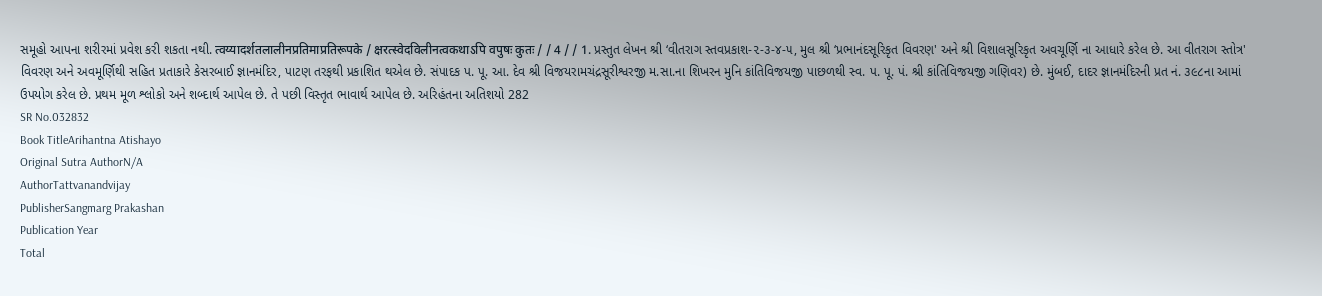સમૂહો આપના શરીરમાં પ્રવેશ કરી શકતા નથી. त्वय्यादर्शतलालीनप्रतिमाप्रतिरूपके / क्षरत्स्वेदविलीनत्वकथाऽपि वपुषः कुतः / / 4 / / 1. પ્રસ્તુત લેખન શ્રી ‘વીતરાગ સ્તવપ્રકાશ-૨-૩-૪-૫, મુલ શ્રી ‘પ્રભાનંદસૂરિકૃત વિવરણ' અને શ્રી વિશાલસૂરિકૃત અવચૂર્ણિ ના આધારે કરેલ છે. આ વીતરાગ સ્તોત્ર' વિવરણ અને અવમૂર્ણિથી સહિત પ્રતાકારે કેસરબાઈ જ્ઞાનમંદિર, પાટણ તરફથી પ્રકાશિત થએલ છે. સંપાદક પ. પૂ. આ. દેવ શ્રી વિજયરામચંદ્રસૂરીશ્વરજી મ.સા.ના શિખરન મુનિ કાંતિવિજયજી પાછળથી સ્વ. પ. પૂ. પં. શ્રી કાંતિવિજયજી ગણિવર) છે. મુંબઈ, દાદર જ્ઞાનમંદિરની પ્રત નં. ૩૯૮ના આમાં ઉપયોગ કરેલ છે. પ્રથમ મૂળ શ્લોકો અને શબ્દાર્થ આપેલ છે. તે પછી વિસ્તૃત ભાવાર્થ આપેલ છે. અરિહંતના અતિશયો 282
SR No.032832
Book TitleArihantna Atishayo
Original Sutra AuthorN/A
AuthorTattvanandvijay
PublisherSangmarg Prakashan
Publication Year
Total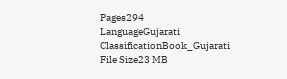Pages294
LanguageGujarati
ClassificationBook_Gujarati
File Size23 MB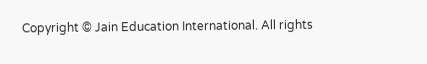Copyright © Jain Education International. All rights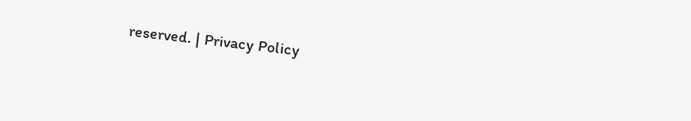reserved. | Privacy Policy